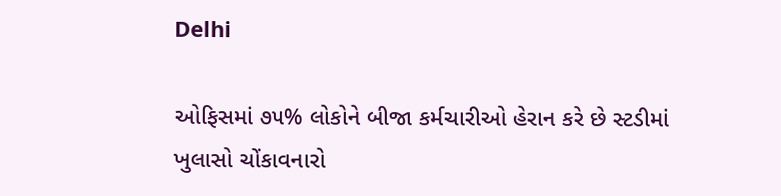Delhi

ઓફિસમાં ૭૫% લોકોને બીજા કર્મચારીઓ હેરાન કરે છે સ્ટડીમાં ખુલાસો ચોંકાવનારો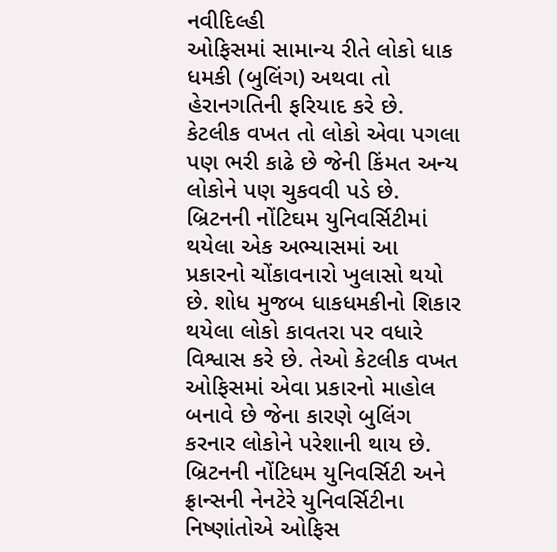નવીદિલ્હી
ઓફિસમાં સામાન્ય રીતે લોકો ધાક ધમકી (બુલિંગ) અથવા તો હેરાનગતિની ફરિયાદ કરે છે. કેટલીક વખત તો લોકો એવા પગલા પણ ભરી કાઢે છે જેની કિંમત અન્ય લોકોને પણ ચુકવવી પડે છે. બ્રિટનની નોંટિઘમ યુનિવર્સિટીમાં થયેલા એક અભ્યાસમાં આ પ્રકારનો ચોંકાવનારો ખુલાસો થયો છે. શોધ મુજબ ધાકધમકીનો શિકાર થયેલા લોકો કાવતરા પર વધારે વિશ્વાસ કરે છે. તેઓ કેટલીક વખત ઓફિસમાં એવા પ્રકારનો માહોલ બનાવે છે જેના કારણે બુલિંગ કરનાર લોકોને પરેશાની થાય છે. બ્રિટનની નોંટિધમ યુનિવર્સિટી અને ફ્રાન્સની નેનટેરે યુનિવર્સિટીના નિષ્ણાંતોએ ઓફિસ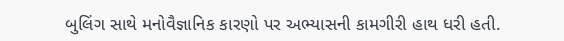બુલિંગ સાથે મનોવૈજ્ઞાનિક કારણો પર અભ્યાસની કામગીરી હાથ ધરી હતી.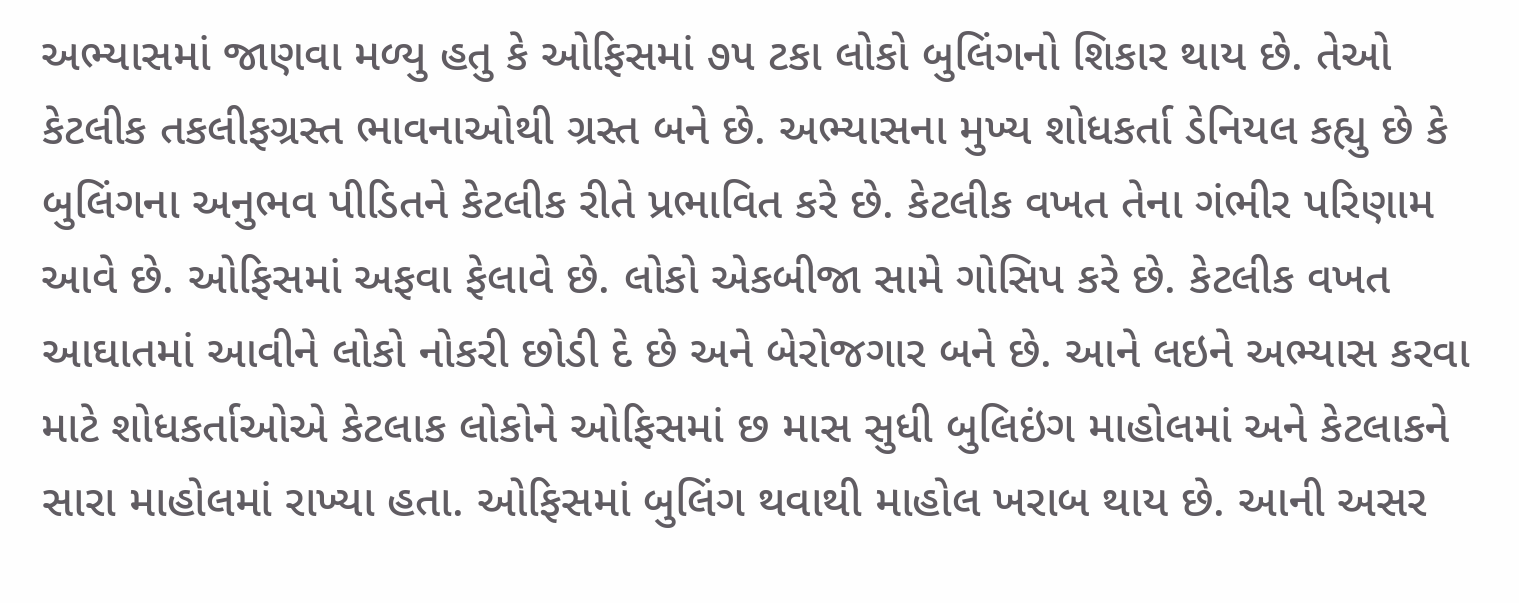અભ્યાસમાં જાણવા મળ્યુ હતુ કે ઓફિસમાં ૭૫ ટકા લોકો બુલિંગનો શિકાર થાય છે. તેઓ કેટલીક તકલીફગ્રસ્ત ભાવનાઓથી ગ્રસ્ત બને છે. અભ્યાસના મુખ્ય શોધકર્તા ડેનિયલ કહ્યુ છે કે બુલિંગના અનુભવ પીડિતને કેટલીક રીતે પ્રભાવિત કરે છે. કેટલીક વખત તેના ગંભીર પરિણામ આવે છે. ઓફિસમાં અફવા ફેલાવે છે. લોકો એકબીજા સામે ગોસિપ કરે છે. કેટલીક વખત આઘાતમાં આવીને લોકો નોકરી છોડી દે છે અને બેરોજગાર બને છે. આને લઇને અભ્યાસ કરવા માટે શોધકર્તાઓએ કેટલાક લોકોને ઓફિસમાં છ માસ સુધી બુલિઇંગ માહોલમાં અને કેટલાકને સારા માહોલમાં રાખ્યા હતા. ઓફિસમાં બુલિંગ થવાથી માહોલ ખરાબ થાય છે. આની અસર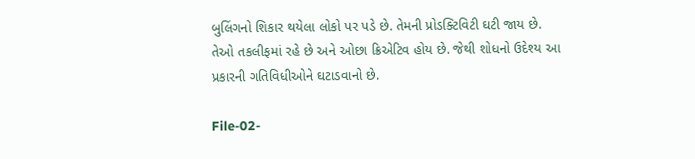બુલિંગનો શિકાર થયેલા લોકો પર પડે છે. તેમની પ્રોડક્ટિવિટી ઘટી જાય છે. તેઓ તકલીફમાં રહે છે અને ઓછા ક્રિએટિવ હોય છે. જેથી શોધનો ઉદેશ્ય આ પ્રકારની ગતિવિધીઓને ઘટાડવાનો છે.

File-02-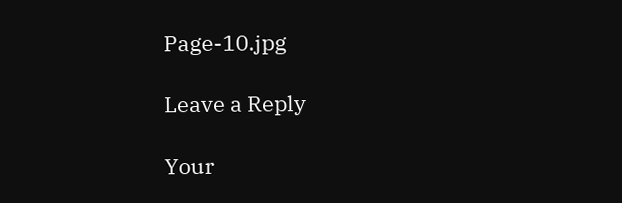Page-10.jpg

Leave a Reply

Your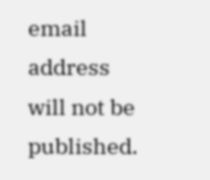email address will not be published.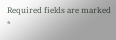Required fields are marked *